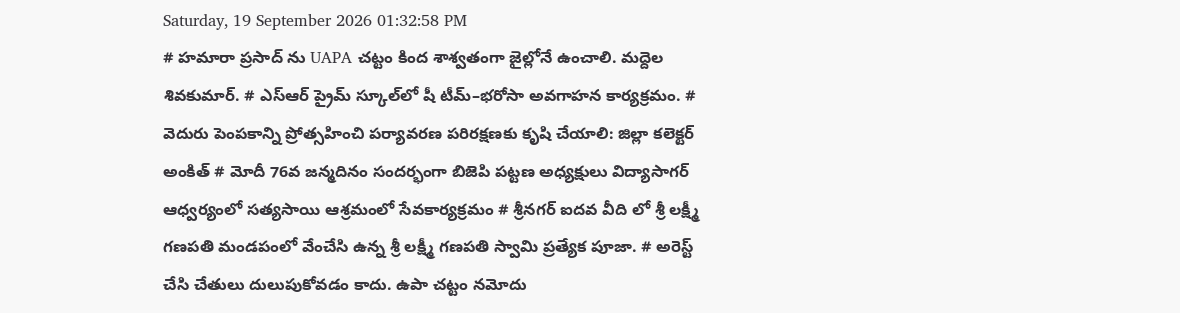Saturday, 19 September 2026 01:32:58 PM
# హమారా ప్రసాద్ ను UAPA చట్టం కింద శాశ్వతంగా జైల్లోనే ఉంచాలి. మద్దెల శివకుమార్. # ఎస్‌ఆర్‌ ప్రైమ్‌ స్కూల్‌లో షీ టీమ్‌–భరోసా అవగాహన కార్యక్రమం. # వెదురు పెంపకాన్ని ప్రోత్సహించి పర్యావరణ పరిరక్షణకు కృషి చేయాలి: జిల్లా కలెక్టర్ అంకిత్ # మోదీ 76వ జన్మదినం సందర్భంగా బిజెపి పట్టణ అధ్యక్షులు విద్యాసాగర్ ఆధ్వర్యంలో సత్యసాయి ఆశ్రమంలో సేవకార్యక్రమం # శ్రీనగర్ ఐదవ వీది లో శ్రీ లక్ష్మీ గణపతి మండపంలో వేంచేసి ఉన్న శ్రీ లక్ష్మీ గణపతి స్వామి ప్రత్యేక పూజా. # అరెస్ట్ చేసి చేతులు దులుపుకోవడం కాదు. ఉపా చట్టం నమోదు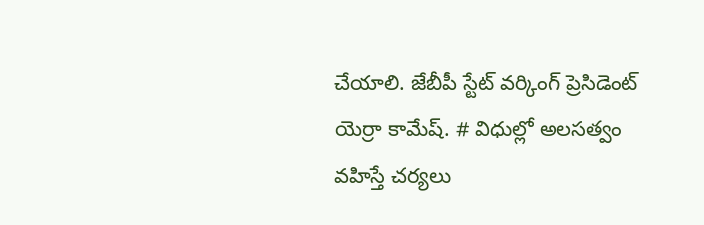చేయాలి. జేబీపీ స్టేట్ వర్కింగ్ ప్రెసిడెంట్ యెర్రా కామేష్. # విధుల్లో అలసత్వం వహిస్తే చర్యలు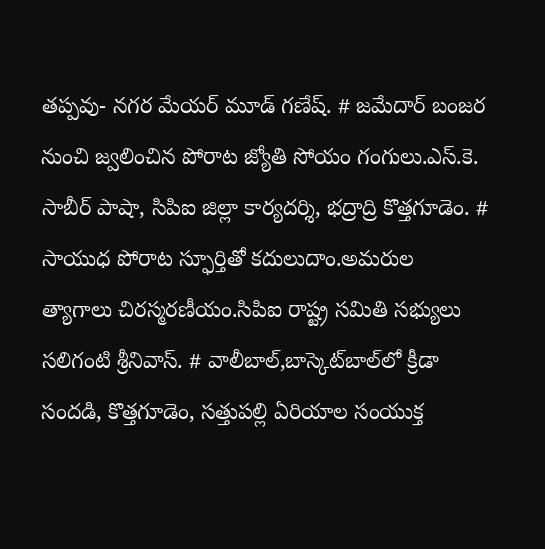తప్పవు- నగర మేయర్ మూడ్ గణేష్. # జమేదార్ బంజర నుంచి జ్వలించిన పోరాట జ్యోతి సోయం గంగులు.ఎస్.కె. సాబీర్ పాషా, సిపిఐ జిల్లా కార్యదర్శి, భద్రాద్రి కొత్తగూడెం. # సాయుధ పోరాట స్ఫూర్తితో కదులుదాం.అమరుల త్యాగాలు చిరస్మరణీయం.సిపిఐ రాష్ట్ర సమితి సభ్యులు సలిగంటి శ్రీనివాస్. # వాలీబాల్‌,బాస్కెట్‌బాల్‌లో క్రీడా సందడి, కొత్తగూడెం, సత్తుపల్లి ఏరియాల సంయుక్త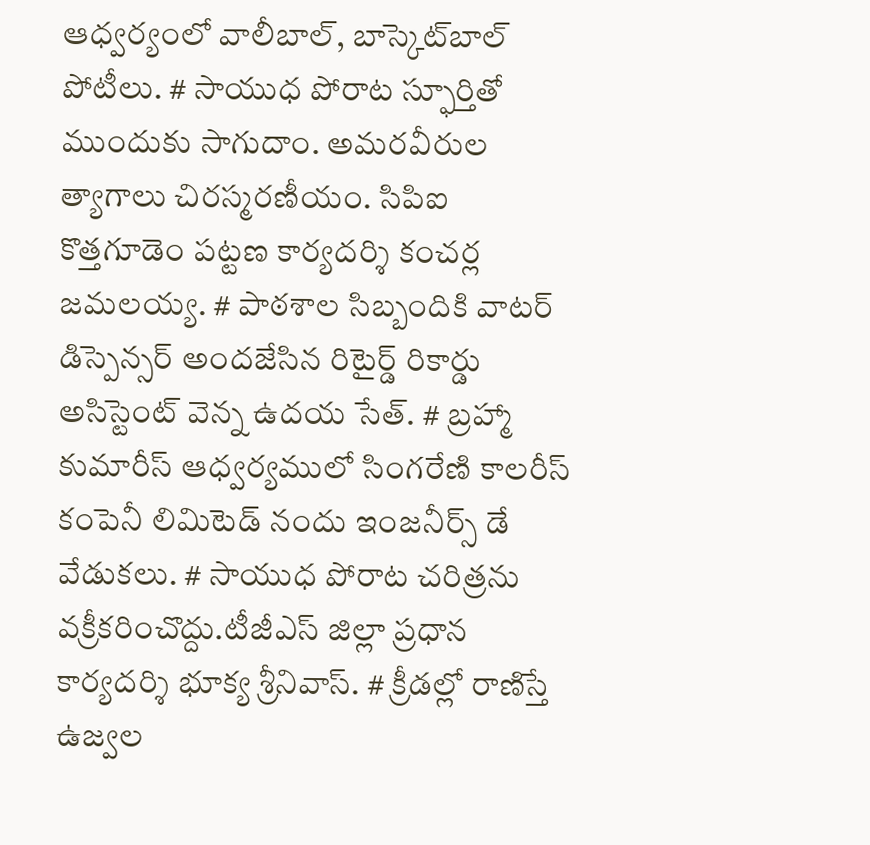ఆధ్వర్యంలో వాలీబాల్, బాస్కెట్‌బాల్ పోటీలు. # సాయుధ పోరాట స్ఫూర్తితో ముందుకు సాగుదాం. అమరవీరుల త్యాగాలు చిరస్మరణీయం. సిపిఐ కొత్తగూడెం పట్టణ కార్యదర్శి కంచర్ల జమలయ్య. # పాఠశాల సిబ్బందికి వాటర్ డిస్పెన్సర్ అందజేసిన రిటైర్డ్ రికార్డు అసిస్టెంట్ వెన్న ఉదయ సేత్. # బ్రహ్మా కుమారీస్ ఆధ్వర్యములో సింగరేణి కాలరీస్ కంపెనీ లిమిటెడ్ నందు ఇంజనీర్స్ డే వేడుకలు. # సాయుధ పోరాట చరిత్రను వక్రీకరించొద్దు.టీజీఎస్ జిల్లా ప్రధాన కార్యదర్శి భూక్య శ్రీనివాస్. # క్రీడల్లో రాణిస్తే ఉజ్వల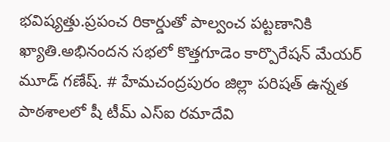భవిష్యత్తు.ప్రపంచ రికార్డుతో పాల్వంచ పట్టణానికి ఖ్యాతి.అభినందన సభలో కొత్తగూడెం కార్పొరేషన్ మేయర్ మూడ్ గణేష్. # హేమచంద్రపురం జిల్లా పరిషత్ ఉన్నత పాఠశాలలో షీ టీమ్‌ ఎస్‌ఐ రమాదేవి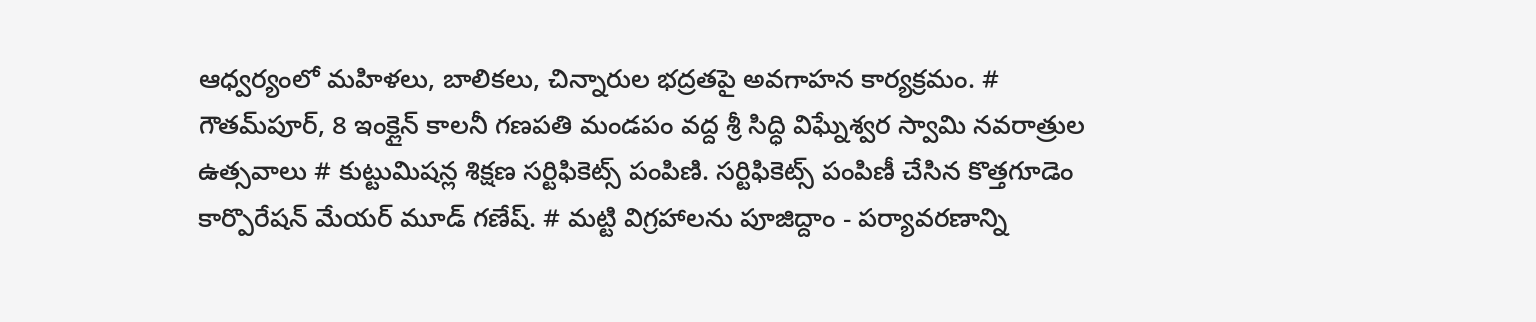ఆధ్వర్యంలో మహిళలు, బాలికలు, చిన్నారుల భద్రతపై అవగాహన కార్యక్రమం. # గౌతమ్‌పూర్, 8 ఇంక్లైన్ కాలనీ గణపతి మండపం వద్ద శ్రీ సిద్ధి విఘ్నేశ్వర స్వామి నవరాత్రుల ఉత్సవాలు # కుట్టుమిషన్ల శిక్షణ సర్టిఫికెట్స్ పంపిణి. సర్టిఫికెట్స్ పంపిణీ చేసిన కొత్తగూడెం కార్పొరేషన్ మేయర్ మూడ్ గణేష్. # మట్టి విగ్రహాలను పూజిద్దాం - పర్యావరణాన్ని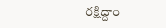రక్షిద్దాం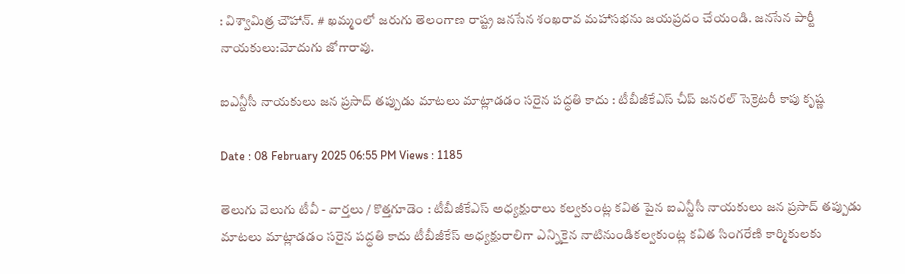: విశ్వామిత్ర చౌహాన్. # ఖమ్మంలో జరుగు తెలంగాణ రాష్ట్ర జనసేన శంఖరావ మహాసభను జయప్రదం చేయండి. జనసేన పార్టీ నాయకులు:మోదుగు జోగారావు.

ఐఎన్టీసీ నాయకులు జన ప్రసాద్ తప్పుడు మాటలు మాట్లాడడం సరైన పద్ధతి కాదు : టీబీజీకేఎస్ చీప్ జనరల్ సెక్రెటరీ కాపు కృష్ణ

Date : 08 February 2025 06:55 PM Views : 1185

తెలుగు వెలుగు టీవీ - వార్తలు / కొత్తగూడెం : టీబీజీకేఎస్ అధ్యక్షురాలు కల్వకుంట్ల కవిత పైన ఐఎన్టీసీ నాయకులు జన ప్రసాద్ తప్పుడు మాటలు మాట్లాడడం సరైన పద్ధతి కాదు టీబీజీకేస్ అధ్యక్షురాలిగా ఎన్నికైన నాటినుండికల్వకుంట్ల కవిత సింగరేణి కార్మికులకు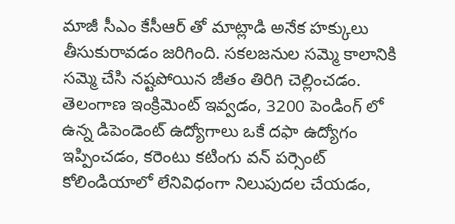మాజీ సీఎం కేసీఆర్ తో మాట్లాడి అనేక హక్కులు తీసుకురావడం జరిగింది. సకలజనుల సమ్మె కాలానికి సమ్మె చేసి నష్టపోయిన జీతం తిరిగి చెల్లించడం. తెలంగాణ ఇంక్రిమెంట్ ఇవ్వడం, 3200 పెండింగ్ లో ఉన్న డిపెండెంట్ ఉద్యోగాలు ఒకే దఫా ఉద్యోగం ఇప్పించడం, కరెంటు కటింగు వన్ పర్సెంట్ కోలిండియాలో లేనివిధంగా నిలుపుదల చేయడం,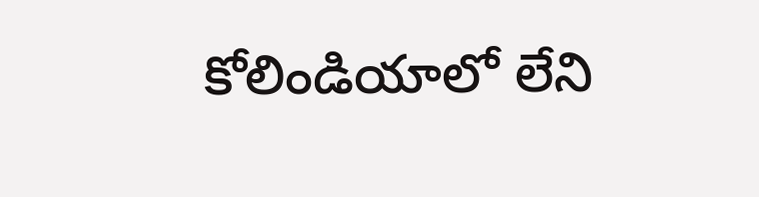కోలిండియాలో లేని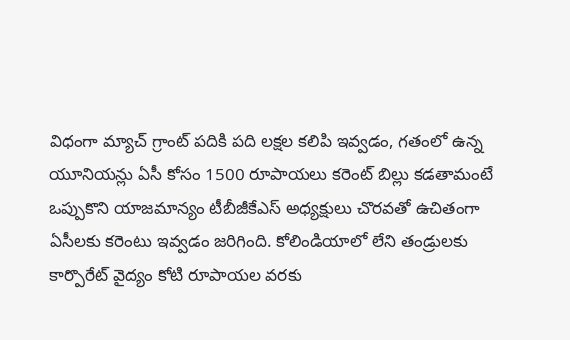విధంగా మ్యాచ్ గ్రాంట్ పదికి పది లక్షల కలిపి ఇవ్వడం, గతంలో ఉన్న యూనియన్లు ఏసీ కోసం 1500 రూపాయలు కరెంట్ బిల్లు కడతామంటే ఒప్పుకొని యాజమాన్యం టీబీజీకేఎస్ అధ్యక్షులు చొరవతో ఉచితంగా ఏసీలకు కరెంటు ఇవ్వడం జరిగింది. కోలిండియాలో లేని తండ్రులకు కార్పొరేట్ వైద్యం కోటి రూపాయల వరకు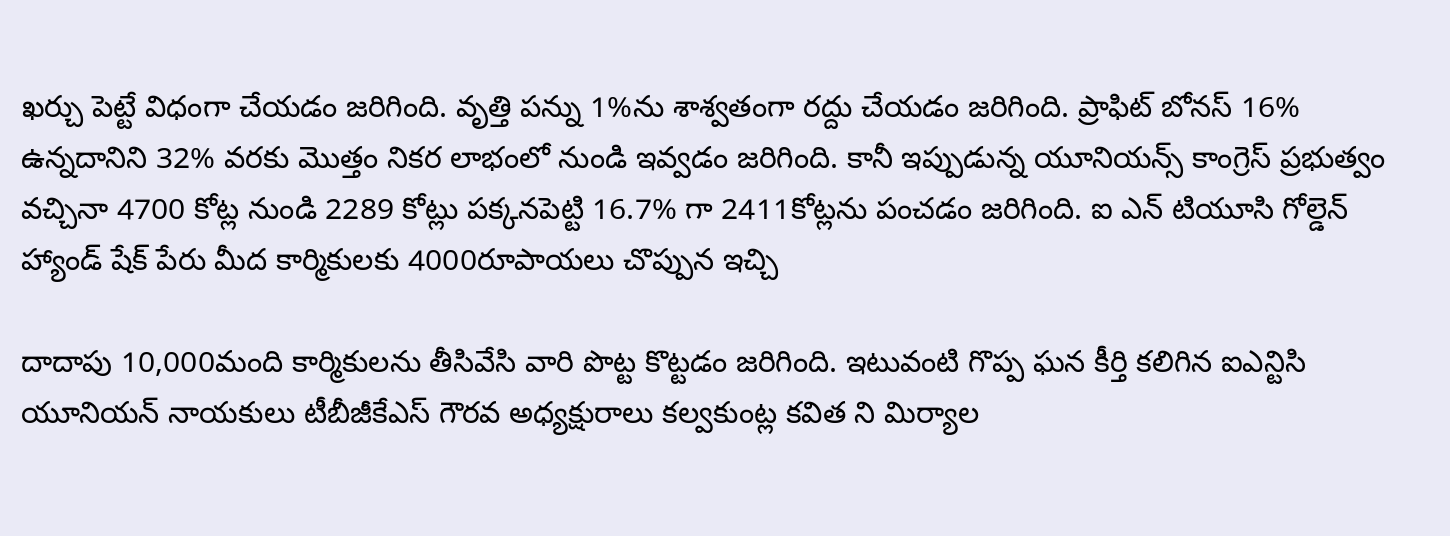ఖర్చు పెట్టే విధంగా చేయడం జరిగింది. వృత్తి పన్ను 1%ను శాశ్వతంగా రద్దు చేయడం జరిగింది. ప్రాఫిట్ బోనస్ 16% ఉన్నదానిని 32% వరకు మొత్తం నికర లాభంలో నుండి ఇవ్వడం జరిగింది. కానీ ఇప్పుడున్న యూనియన్స్ కాంగ్రెస్ ప్రభుత్వం వచ్చినా 4700 కోట్ల నుండి 2289 కోట్లు పక్కనపెట్టి 16.7% గా 2411కోట్లను పంచడం జరిగింది. ఐ ఎన్ టియూసి గోల్డెన్ హ్యాండ్ షేక్ పేరు మీద కార్మికులకు 4000రూపాయలు చొప్పున ఇచ్చి

దాదాపు 10,000మంది కార్మికులను తీసివేసి వారి పొట్ట కొట్టడం జరిగింది. ఇటువంటి గొప్ప ఘన కీర్తి కలిగిన ఐఎన్టిసి యూనియన్ నాయకులు టీబీజీకేఎస్ గౌరవ అధ్యక్షురాలు కల్వకుంట్ల కవిత ని మిర్యాల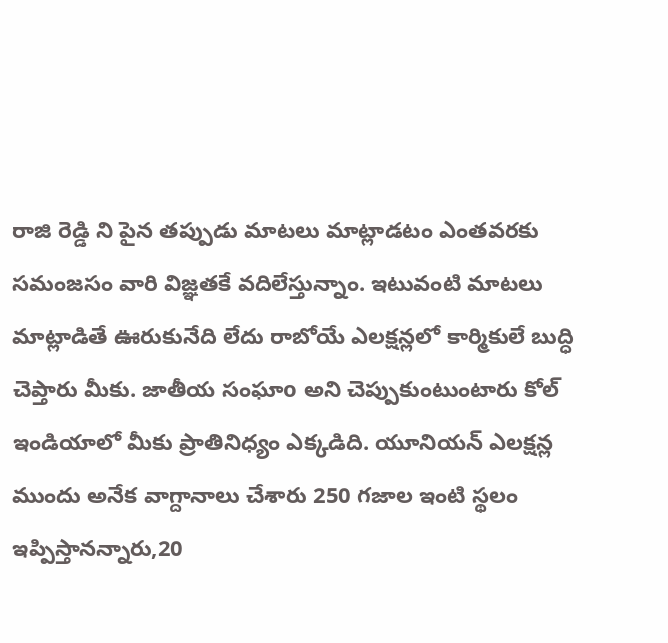రాజి రెడ్డి ని పైన తప్పుడు మాటలు మాట్లాడటం ఎంతవరకు సమంజసం వారి విజ్ఞతకే వదిలేస్తున్నాం. ఇటువంటి మాటలు మాట్లాడితే ఊరుకునేది లేదు రాబోయే ఎలక్షన్లలో కార్మికులే బుద్ధి చెప్తారు మీకు. జాతీయ సంఘాo అని చెప్పుకుంటుంటారు కోల్ ఇండియాలో మీకు ప్రాతినిధ్యం ఎక్కడిది. యూనియన్ ఎలక్షన్ల ముందు అనేక వాగ్దానాలు చేశారు 250 గజాల ఇంటి స్థలం ఇప్పిస్తానన్నారు,20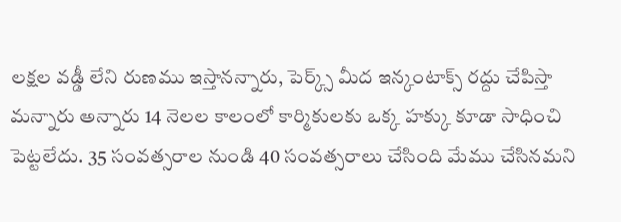లక్షల వడ్డీ లేని రుణము ఇస్తానన్నారు, పెర్క్స్ మీద ఇన్కంటాక్స్ రద్దు చేపిస్తా మన్నారు అన్నారు 14 నెలల కాలంలో కార్మికులకు ఒక్క హక్కు కూడా సాధించి పెట్టలేదు. 35 సంవత్సరాల నుండి 40 సంవత్సరాలు చేసింది మేము చేసినమని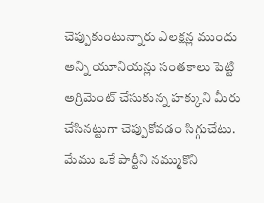చెప్పుకుంటున్నారు ఎలక్షన్ల ముందు అన్ని యూనియన్లు సంతకాలు పెట్టి అగ్రిమెంట్ చేసుకున్న హక్కుని మీరు చేసినట్టుగా చెప్పుకోవడం సిగ్గుచేటు. మేము ఒకే పార్టీని నమ్ముకొని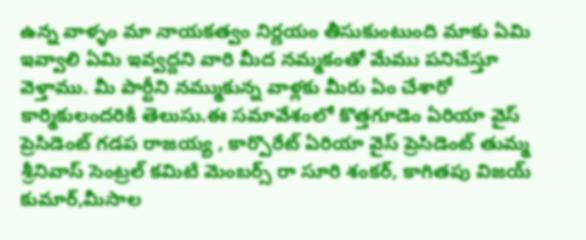ఉన్న వాళ్ళం మా నాయకత్వం నిర్ణయం తీసుకుంటుంది మాకు ఏమి ఇవ్వాలి ఏమి ఇవ్వద్దని వారి మీద నమ్మకంతో మేము పనిచేస్తూ వెళ్తాము. మీ పార్టీని నమ్ముకున్న వాళ్లకు మీరు ఏం చేశారో కార్మికులందరికీ తెలుసు.ఈ సమావేశంలో కొత్తగూడెం ఏరియా వైస్ ప్రెసిడెంట్ గడప రాజయ్య , కార్పొరేట్ ఏరియా వైస్ ప్రెసిడెంట్ తుమ్మ శ్రీనివాస్ సెంట్రల్ కమిటీ మెంబర్స్ రా సూరి శంకర్, కాగితపు విజయ్ కుమార్,మీసాల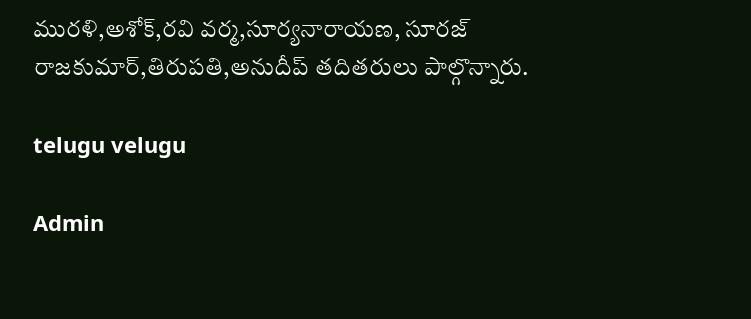మురళి,అశోక్,రవి వర్మ,సూర్యనారాయణ, సూరజ్ రాజకుమార్,తిరుపతి,అనుదీప్ తదితరులు పాల్గొన్నారు.

telugu velugu

Admin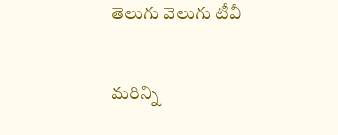తెలుగు వెలుగు టీవీ

మరిన్ని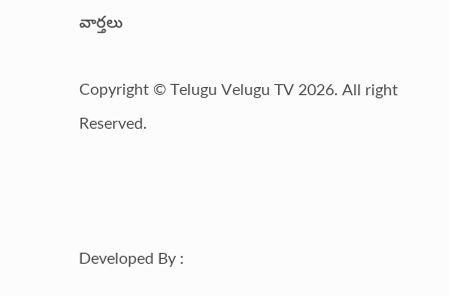వార్తలు

Copyright © Telugu Velugu TV 2026. All right Reserved.



Developed By :